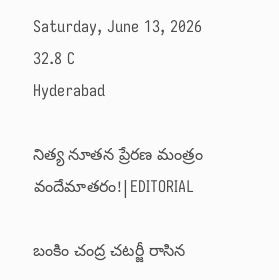Saturday, June 13, 2026
32.8 C
Hyderabad

నిత్య నూతన ప్రేరణ మంత్రం వందేమాతరం!|EDITORIAL

బంకిం చంద్ర చటర్జీ రాసిన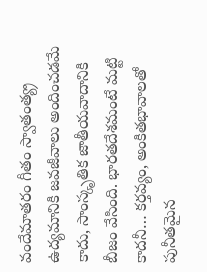వందేమాతరం గీతం స్వాతంత్య్ర ఉద్యమానికి జవజీవాలు అందించడమే కాదు, సాంస్కృతిక జాతీయవాదానికి బీజం వేసింది. భారతదేశమంటే మట్టి కాదనీ… కర్తవ్యం, అంకితభావాలతో పునీతమైన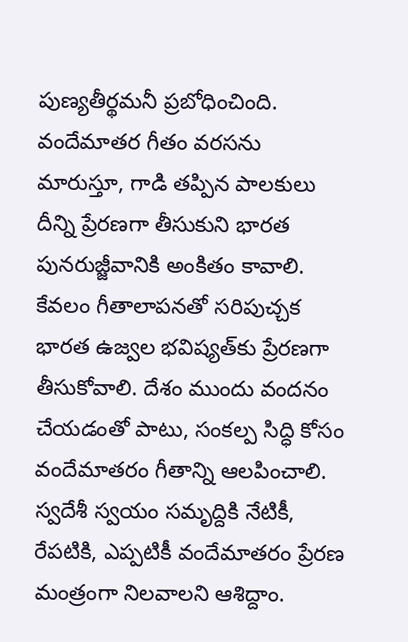పుణ్యతీర్థమనీ ప్రబోధించింది.
వందేమాతర గీతం వరసను మారుస్తూ, గాడి తప్పిన పాలకులు దీన్ని ప్రేరణగా తీసుకుని భారత పునరుజ్జీవానికి అంకితం కావాలి. కేవలం గీతాలాపనతో సరిపుచ్చక భారత ఉజ్వల భవిష్యత్‌కు ప్రేరణగా తీసుకోవాలి. దేశం ముందు వందనం చేయడంతో పాటు, సంకల్ప సిద్ధి కోసం వందేమాతరం గీతాన్ని ఆలపించాలి. స్వదేశీ స్వయం సమృద్దికి నేటికీ, రేపటికి, ఎప్పటికీ వందేమాతరం ప్రేరణ మంత్రంగా నిలవాలని ఆశిద్దాం.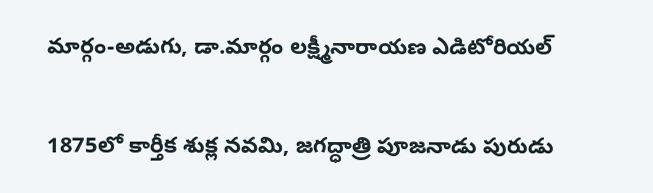మార్గం-అడుగు, డా.మార్గం లక్ష్మీనారాయణ ఎడిటోరియల్

1875లో కార్తీక శుక్ల నవమి, జగద్ధాత్రి పూజనాడు పురుడు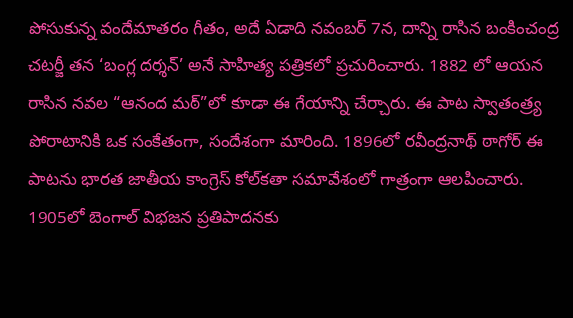పోసుకున్న వందేమాతరం గీతం, అదే ఏడాది నవంబర్ 7న, దాన్ని రాసిన బంకించంద్ర చటర్జీ తన ‘బంగ్ల దర్శన్’ అనే సాహిత్య పత్రికలో ప్రచురించారు. 1882 లో ఆయన రాసిన నవల “ఆనంద మఠ్”లో కూడా ఈ గేయాన్ని చేర్చారు. ఈ పాట స్వాతంత్ర్య పోరాటానికి ఒక సంకేతంగా, సందేశంగా మారింది. 1896లో రవీంద్రనాథ్ ఠాగోర్ ఈ పాటను భారత జాతీయ కాంగ్రెస్ కోల్‌కతా సమావేశంలో గాత్రంగా ఆలపించారు. 1905లో బెంగాల్ విభజన ప్రతిపాదనకు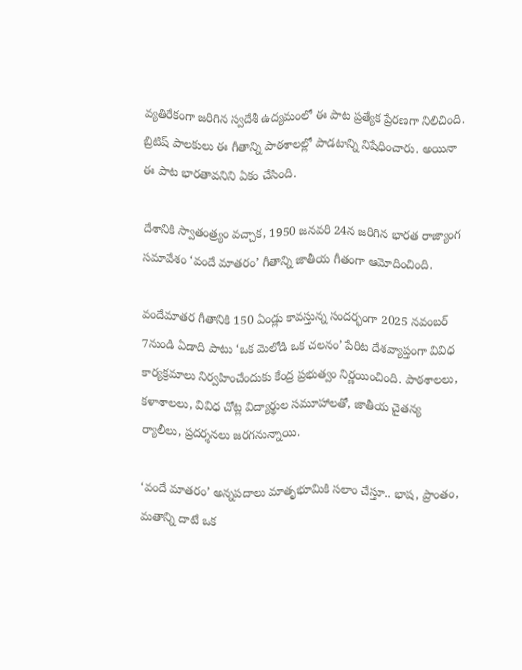వ్యతిరేకంగా జరిగిన స్వదేశీ ఉద్యమంలో ఈ పాట ప్రత్యేక ప్రేరణగా నిలిచింది. బ్రిటిష్ పాలకులు ఈ గీతాన్ని పాఠశాలల్లో పాడటాన్ని నిషేధించారు. అయినా ఈ పాట భారతావనిని ఏకం చేసింది.

దేశానికి స్వాతంత్ర్యం వచ్చాక, 1950 జనవరి 24న జరిగిన భారత రాజ్యాంగ సమావేశం ‘వందే మాతరం’ గీతాన్ని జాతీయ గీతంగా ఆమోదించింది.

వందేమాతర గీతానికి 150 ఏండ్లు కావస్తున్న సందర్భంగా 2025 నవంబర్ 7నుండి ఏడాది పాటు ‘ఒక మెలోడి ఒక చలనం’ పేరిట దేశవ్యాప్తంగా వివిధ కార్యక్రమాలు నిర్వహించేందుకు కేంద్ర ప్రభుత్వం నిర్ణయించింది. పాఠశాలలు, కళాశాలలు, వివిధ చోట్ల విద్యార్థుల సమూహాలతో, జాతీయ చైతన్య ర్యాలీలు, ప్రదర్శనలు జరగనున్నాయి.

‘వందే మాతరం’ అన్నపదాలు మాతృభూమికి సలాం చేస్తూ.. భాష, ప్రాంతం, మతాన్ని దాటే ఒక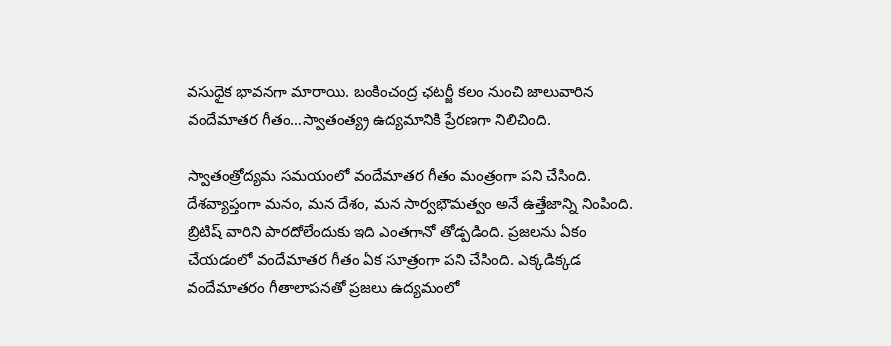వసుధైక భావనగా మారాయి. బంకించంద్ర ఛటర్జీ కలం నుంచి జాలువారిన వందేమాతర గీతం…స్వాతంత్య్ర ఉద్యమానికి ప్రేరణగా నిలిచింది.

స్వాతంత్రోద్యమ సమయంలో వందేమాతర గీతం మంత్రంగా పని చేసింది. దేశవ్యాప్తంగా మనం, మన దేశం, మన సార్వభౌమత్వం అనే ఉత్తేజాన్ని నింపింది. బ్రిటిష్‌ వారిని పారదోలేందుకు ఇది ఎంతగానో తోడ్పడింది. ప్రజలను ఏకం చేయడంలో వందేమాతర గీతం ఏక సూత్రంగా పని చేసింది. ఎక్కడిక్కడ వందేమాతరం గీతాలాపనతో ప్రజలు ఉద్యమంలో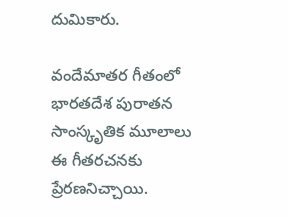దుమికారు.

వందేమాతర గీతంలో భారతదేశ పురాతన సాంస్కృతిక మూలాలు ఈ గీతరచనకు ప్రేరణనిచ్చాయి.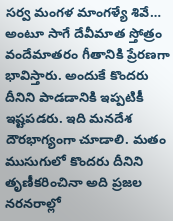సర్వ మంగళ మాంగళ్యే శివే… అంటూ సాగే దేవీమాత స్తోత్రం వందేమాతరం గీతానికి ప్రేరణగా భావిస్తారు. అందుకే కొందరు దీనిని పాడడానికి ఇప్పటికీ ఇష్టపడరు. ఇది మనదేశ దౌరభాగ్యంగా చూడాలి. మతం ముసుగులో కొందరు దీనిని తృణీకరించినా అది ప్రజల నరనరాల్లో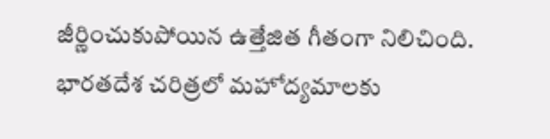జీర్ణించుకుపోయిన ఉత్తేజిత గీతంగా నిలిచింది. భారతదేశ చరిత్రలో మహోద్యమాలకు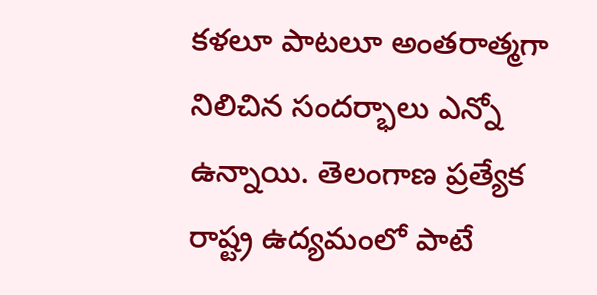కళలూ పాటలూ అంతరాత్మగా నిలిచిన సందర్భాలు ఎన్నో ఉన్నాయి. తెలంగాణ ప్రత్యేక రాష్ట్ర ఉద్యమంలో పాటే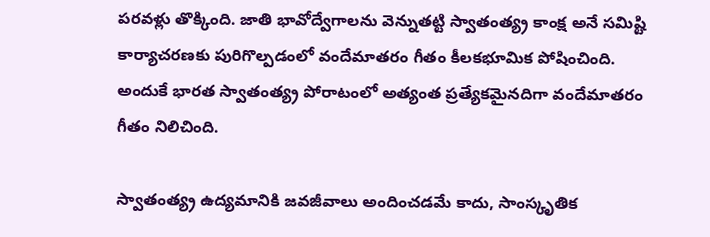పరవళ్లు తొక్కింది. జాతి భావోద్వేగాలను వెన్నుతట్టి స్వాతంత్య్ర కాంక్ష అనే సమిష్టి కార్యాచరణకు పురిగొల్పడంలో వందేమాతరం గీతం కీలకభూమిక పోషించింది. అందుకే భారత స్వాతంత్య్ర పోరాటంలో అత్యంత ప్రత్యేకమైనదిగా వందేమాతరం గీతం నిలిచింది.

స్వాతంత్య్ర ఉద్యమానికి జవజీవాలు అందించడమే కాదు, సాంస్కృతిక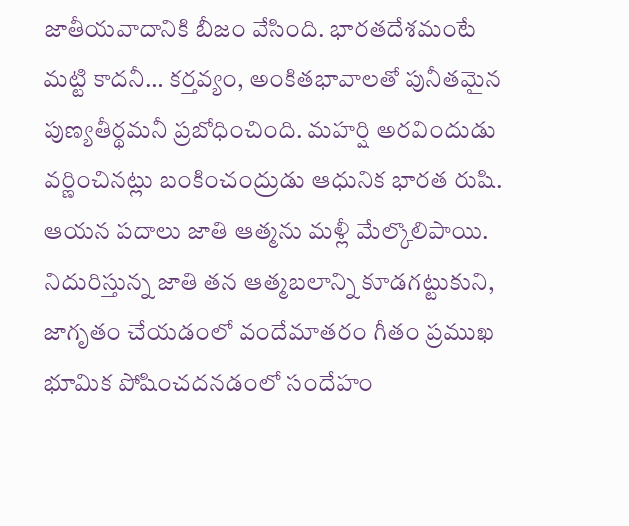జాతీయవాదానికి బీజం వేసింది. భారతదేశమంటే మట్టి కాదనీ… కర్తవ్యం, అంకితభావాలతో పునీతమైన పుణ్యతీర్థమనీ ప్రబోధించింది. మహర్షి అరవిందుడు వర్ణించినట్లు బంకించంద్రుడు ఆధునిక భారత రుషి. ఆయన పదాలు జాతి ఆత్మను మళ్లీ మేల్కొలిపాయి. నిదురిస్తున్న జాతి తన ఆత్మబలాన్ని కూడగట్టుకుని, జాగృతం చేయడంలో వందేమాతరం గీతం ప్రముఖ భూమిక పోషించదనడంలో సందేహం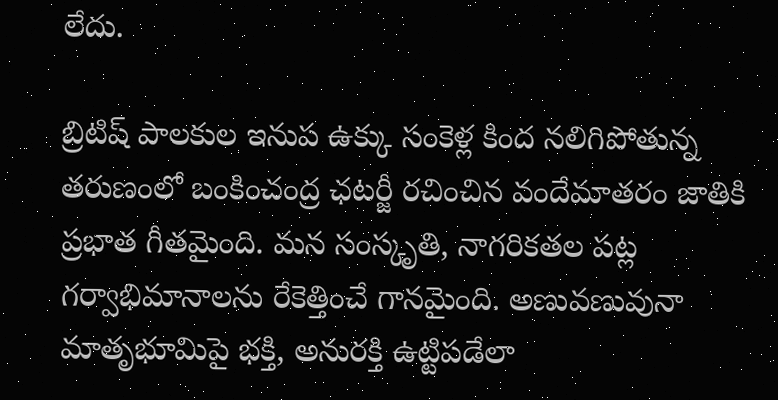లేదు.

బ్రిటిష్‌ పాలకుల ఇనుప ఉక్కు సంకెళ్ల కింద నలిగిపోతున్న తరుణంలో బంకించంద్ర ఛటర్జీ రచించిన వందేమాతరం జాతికి ప్రభాత గీతమైంది. మన సంస్కృతి, నాగరికతల పట్ల గర్వాభిమానాలను రేకెత్తించే గానమైంది. అణువణువునా మాతృభూమిపై భక్తి, అనురక్తి ఉట్టిపడేలా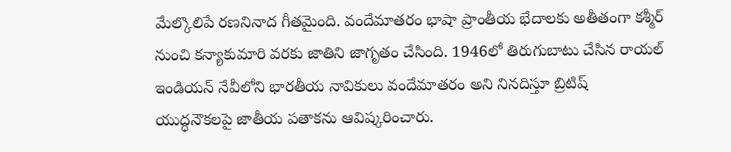మేల్కొలిపే రణనినాద గీతమైంది. వందేమాతరం భాషా ప్రాంతీయ భేదాలకు అతీతంగా కశ్మీర్‌ నుంచి కన్యాకుమారి వరకు జాతిని జాగృతం చేసింది. 1946లో తిరుగుబాటు చేసిన రాయల్‌ ఇండియన్‌ నేవీలోని భారతీయ నావికులు వందేమాతరం అని నినదిస్తూ బ్రిటిష్‌ యుద్ధనౌకలపై జాతీయ పతాకను ఆవిష్కరించారు.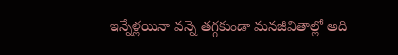ఇన్నేళ్లయినా వన్నె తగ్గకుండా మనజీవితాల్లో అది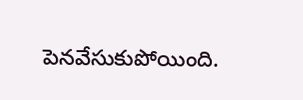పెనవేసుకుపోయింది.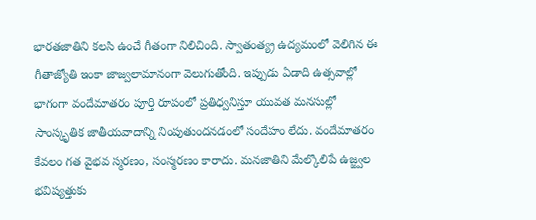భారతజాతిని కలసి ఉంచే గీతంగా నిలిచింది. స్వాతంత్య్ర ఉద్యమంలో వెలిగిన ఈ గీతాజ్యోతి ఇంకా జాజ్వలామానంగా వెలుగుతోంది. ఇప్పుడు ఏడాది ఉత్సవాల్లో భాగంగా వందేమాతరం పూర్తి రూపంలో ప్రతిధ్వనిస్తూ యువత మనసుల్లో సాంస్కృతిక జాతీయవాదాన్ని నింపుతుందనడంలో సందేహం లేదు. వందేమాతరం కేవలం గత వైభవ స్మరణం, సంస్మరణం కారాదు. మనజాతిని మేల్కొలిపే ఉజ్జ్వల భవిష్యత్తుకు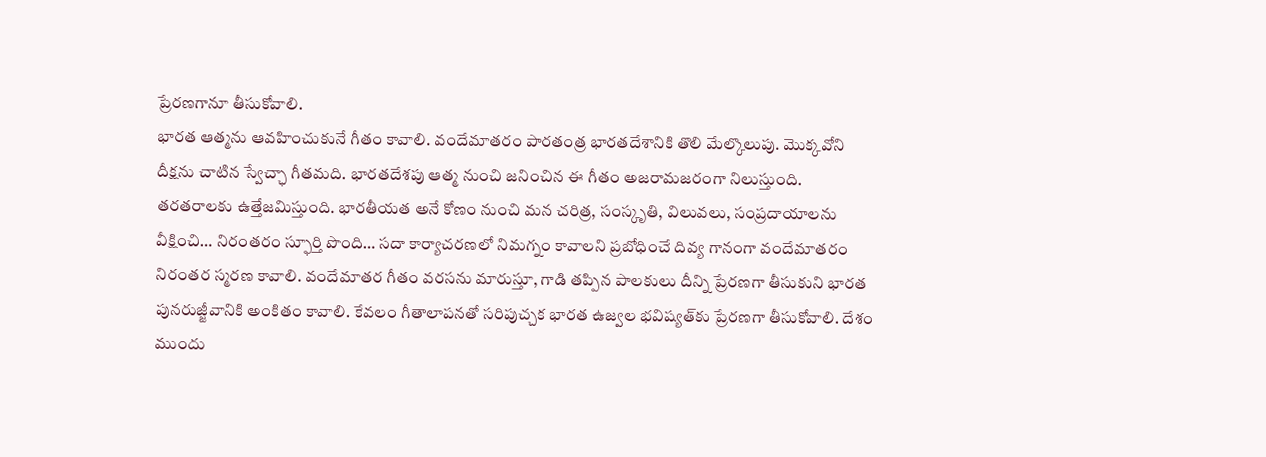ప్రేరణగానూ తీసుకోవాలి.
భారత ఆత్మను ఆవహించుకునే గీతం కావాలి. వందేమాతరం పారతంత్ర భారతదేశానికి తొలి మేల్కొలుపు. మొక్కవోని దీక్షను చాటిన స్వేచ్ఛా గీతమది. భారతదేశపు ఆత్మ నుంచి జనించిన ఈ గీతం అజరామజరంగా నిలుస్తుంది. తరతరాలకు ఉత్తేజమిస్తుంది. భారతీయత అనే కోణం నుంచి మన చరిత్ర, సంస్కృతి, విలువలు, సంప్రదాయాలను వీక్షించి… నిరంతరం స్ఫూర్తి పొంది… సదా కార్యాచరణలో నిమగ్నం కావాలని ప్రబోధించే దివ్య గానంగా వందేమాతరం నిరంతర స్మరణ కావాలి. వందేమాతర గీతం వరసను మారుస్తూ, గాడి తప్పిన పాలకులు దీన్ని ప్రేరణగా తీసుకుని భారత పునరుజ్జీవానికి అంకితం కావాలి. కేవలం గీతాలాపనతో సరిపుచ్చక భారత ఉజ్వల భవిష్యత్‌కు ప్రేరణగా తీసుకోవాలి. దేశం ముందు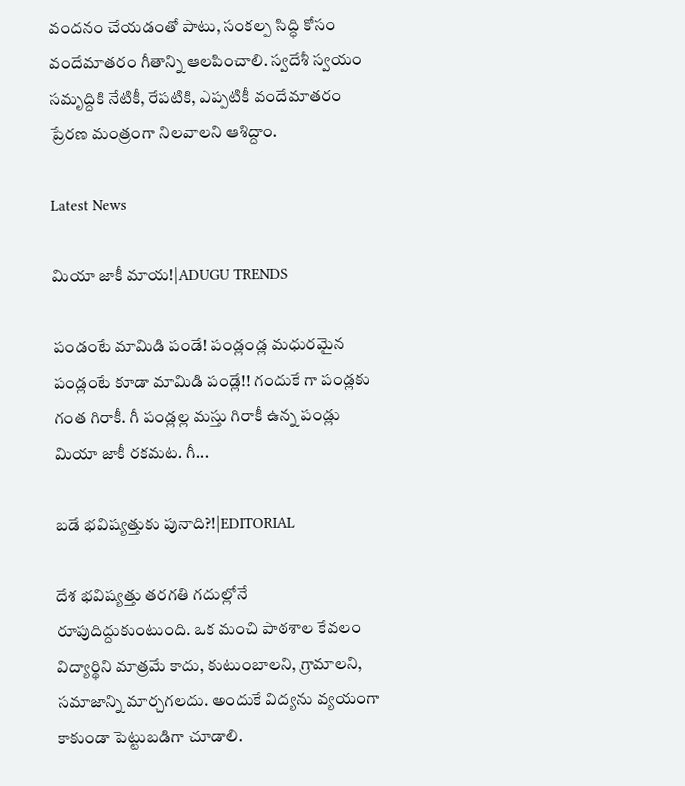వందనం చేయడంతో పాటు, సంకల్ప సిద్ధి కోసం వందేమాతరం గీతాన్ని ఆలపించాలి. స్వదేశీ స్వయం సమృద్దికి నేటికీ, రేపటికి, ఎప్పటికీ వందేమాతరం ప్రేరణ మంత్రంగా నిలవాలని ఆశిద్దాం.

Latest News

మియా జాకీ మాయ!|ADUGU TRENDS

పండంటే మామిడి పండే! పండ్లండ్ల మధురమైన పండ్లంటే కూడా మామిడి పండ్లే!! గందుకే గా పండ్లకు గంత గిరాకీ. గీ పండ్లల్ల మస్తు గిరాకీ ఉన్న పండ్లు మియా జాకీ రకమట. గీ...

బడే భవిష్యత్తుకు పునాది?!|EDITORIAL

దేశ భవిష్యత్తు తరగతి గదుల్లోనే రూపుదిద్దుకుంటుంది. ఒక మంచి పాఠశాల కేవలం విద్యార్థిని మాత్రమే కాదు, కుటుంబాలని, గ్రామాలని, సమాజాన్ని మార్చగలదు. అందుకే విద్యను వ్యయంగా కాకుండా పెట్టుబడిగా చూడాలి.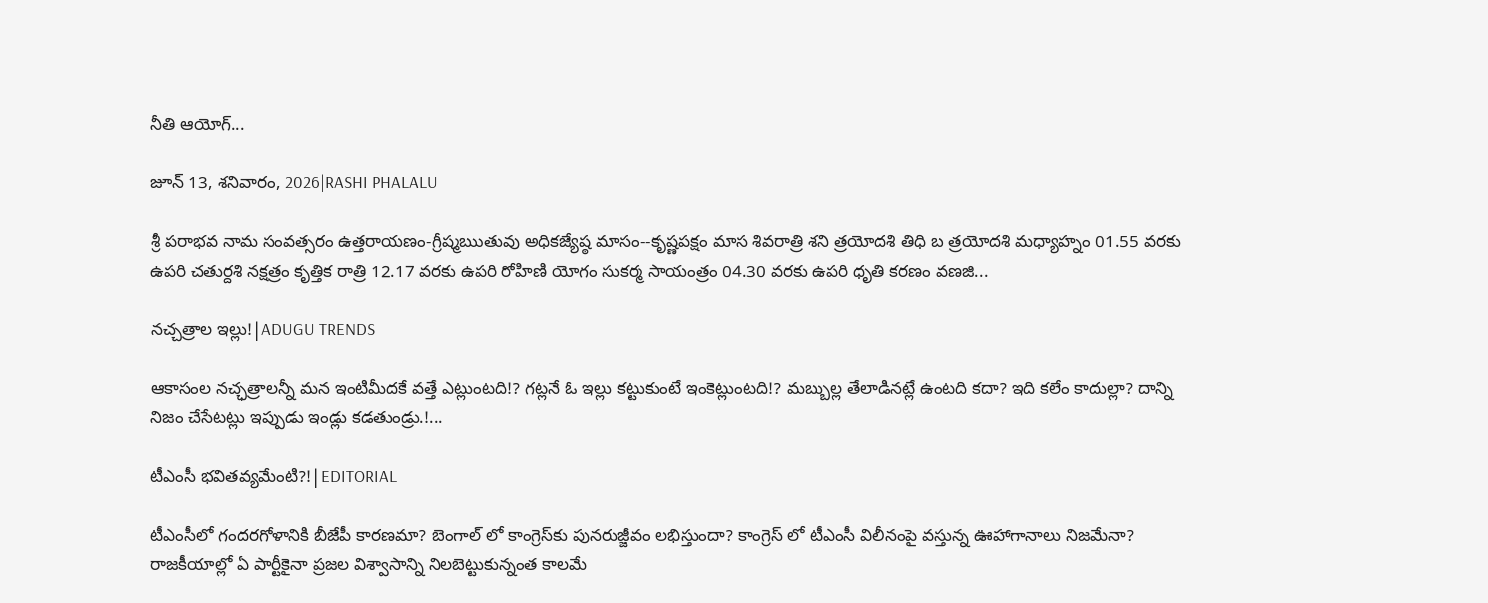నీతి ఆయోగ్...

జూన్ 13, శనివారం, 2026|RASHI PHALALU

శ్రీ పరాభవ నామ సంవత్సరం ఉత్తరాయణం-గ్రీష్మఋతువు అధికజ్యేష్ఠ మాసం--కృష్ణపక్షం మాస శివరాత్రి శని త్రయోదశి తిధి బ త్రయోదశి మధ్యాహ్నం 01.55 వరకు ఉపరి చతుర్దశి నక్షత్రం కృత్తిక రాత్రి 12.17 వరకు ఉపరి రోహిణి యోగం సుకర్మ సాయంత్రం 04.30 వరకు ఉపరి ధృతి కరణం వణజి...

నచ్చత్రాల ఇల్లు!|ADUGU TRENDS

ఆకాసంల నచ్ఛత్రాలన్నీ మన ఇంటిమీదకే వత్తే ఎట్లుంటది!? గట్లనే ఓ ఇల్లు కట్టుకుంటే ఇంకెట్లుంటది!? మబ్బుల్ల తేలాడినట్లే ఉంటది కదా? ఇది కలేం కాదుల్లా? దాన్ని నిజం చేసేటట్లు ఇప్పుడు ఇండ్లు కడతుండ్రు.!...

టీఎంసీ భవితవ్యమేంటి?!|EDITORIAL

టీఎంసీలో గందరగోళానికి బీజేపీ కారణమా? బెంగాల్ లో కాంగ్రెస్‌కు పునరుజ్జీవం లభిస్తుందా? కాంగ్రెస్ లో టీఎంసీ విలీనంపై వస్తున్న ఊహాగానాలు నిజమేనా? రాజకీయాల్లో ఏ పార్టీకైనా ప్రజల విశ్వాసాన్ని నిలబెట్టుకున్నంత కాలమే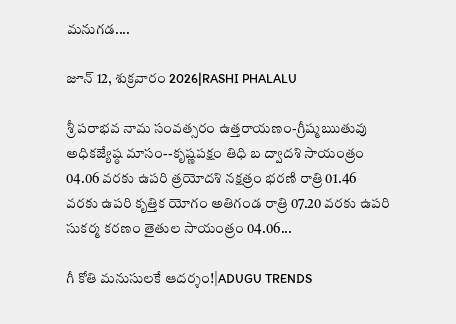మనుగడ....

జూన్ 12, శుక్రవారం 2026|RASHI PHALALU

శ్రీ పరాభవ నామ సంవత్సరం ఉత్తరాయణం-గ్రీష్మఋతువు అధికజ్యేష్ఠ మాసం--కృష్ణపక్షం తిధి బ ద్వాదశి సాయంత్రం 04.06 వరకు ఉపరి త్రయోదశి నక్షత్రం భరణి రాత్రి 01.46 వరకు ఉపరి కృత్తిక యోగం అతిగండ రాత్రి 07.20 వరకు ఉపరి సుకర్మ కరణం తైతుల సాయంత్రం 04.06...

గీ కోతి మనుసులకే ఆదర్శం!|ADUGU TRENDS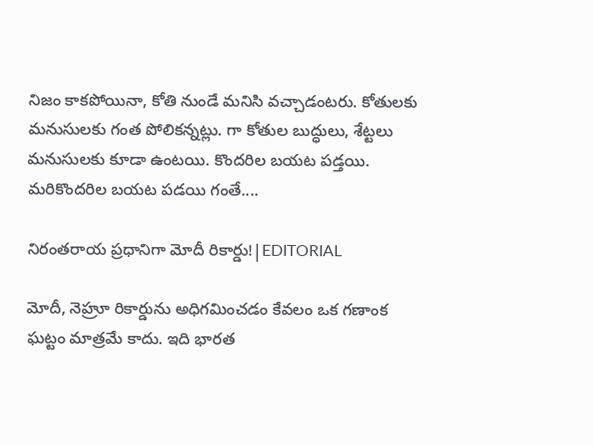నిజం కాకపోయినా, కోతి నుండే మనిసి వచ్చాడంటరు. కోతులకు మనుసులకు గంత పోలికన్నట్లు. గా కోతుల బుద్ధులు, శేట్టలు మనుసులకు కూడా ఉంటయి. కొందరిల బయట పడ్తయి. మరికొందరిల బయట పడయి గంతే....

నిరంతరాయ ప్రధానిగా మోదీ రికార్డు!|EDITORIAL

మోదీ, నెహ్రూ రికార్డును అధిగమించడం కేవలం ఒక గణాంక ఘట్టం మాత్రమే కాదు. ఇది భారత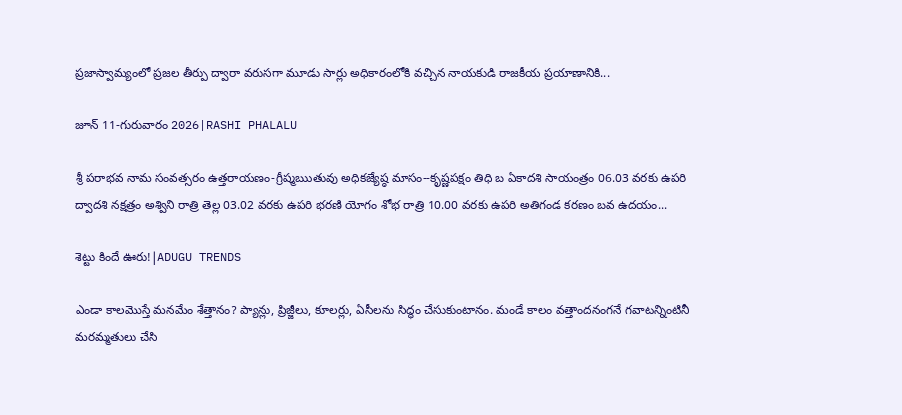ప్రజాస్వామ్యంలో ప్రజల తీర్పు ద్వారా వరుసగా మూడు సార్లు అధికారంలోకి వచ్చిన నాయకుడి రాజకీయ ప్రయాణానికి...

జూన్ 11-గురువారం 2026|RASHI PHALALU

శ్రీ పరాభవ నామ సంవత్సరం ఉత్తరాయణం-గ్రీష్మఋతువు అధికజ్యేష్ఠ మాసం--కృష్ణపక్షం తిధి బ ఏకాదశి సాయంత్రం 06.03 వరకు ఉపరి ద్వాదశి నక్షత్రం అశ్విని రాత్రి తెల్ల 03.02 వరకు ఉపరి భరణి యోగం శోభ రాత్రి 10.00 వరకు ఉపరి అతిగండ కరణం బవ ఉదయం...

శెట్టు కిందే ఊరు!|ADUGU TRENDS

ఎండా కాలమొస్తే మనమేం శేత్తానం? ప్యాన్లు, ప్రిజ్జీలు, కూలర్లు, ఏసీలను సిద్ధం చేసుకుంటానం. మండే కాలం వత్తాందనంగనే గవాటన్నింటినీ మరమ్మతులు చేసి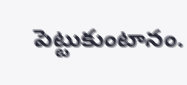పెట్టుకుంటానం.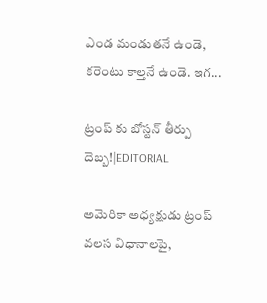ఎండ మండుతనే ఉండె, కరెంటు కాల్తనే ఉండె. ఇగ...

ట్రంప్ కు బోస్టన్ తీర్పు దెబ్బ!|EDITORIAL

అమెరికా అధ్యక్షుడు ట్రంప్ వలస విధానాలపై,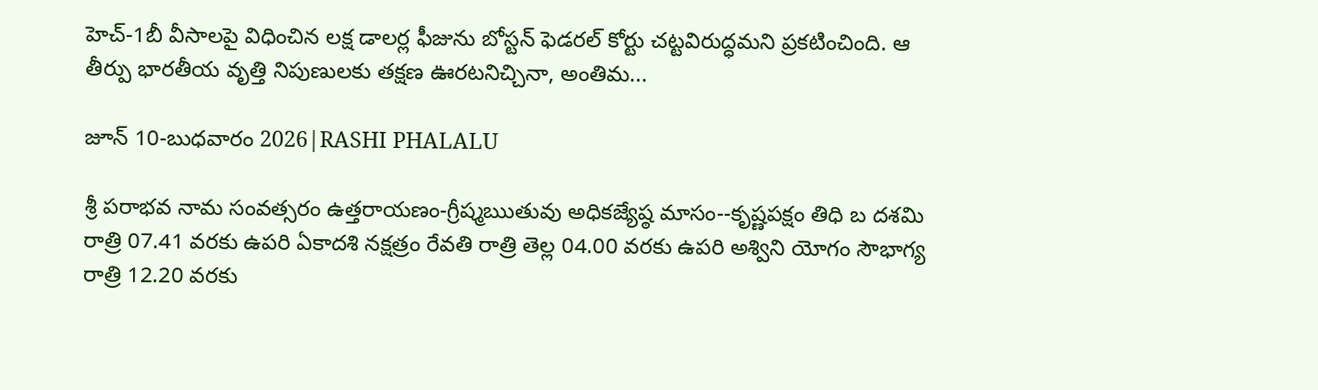హెచ్-1బీ వీసాలపై విధించిన లక్ష డాలర్ల ఫీజును బోస్టన్ ఫెడరల్ కోర్టు చట్టవిరుద్ధమని ప్రకటించింది. ఆ తీర్పు భారతీయ వృత్తి నిపుణులకు తక్షణ ఊరటనిచ్చినా, అంతిమ...

జూన్ 10-బుధవారం 2026|RASHI PHALALU

శ్రీ పరాభవ నామ సంవత్సరం ఉత్తరాయణం-గ్రీష్మఋతువు అధికజ్యేష్ఠ మాసం--కృష్ణపక్షం తిధి బ దశమి రాత్రి 07.41 వరకు ఉపరి ఏకాదశి నక్షత్రం రేవతి రాత్రి తెల్ల 04.00 వరకు ఉపరి అశ్విని యోగం సౌభాగ్య రాత్రి 12.20 వరకు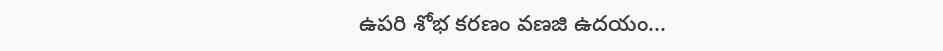ఉపరి శోభ కరణం వణజి ఉదయం...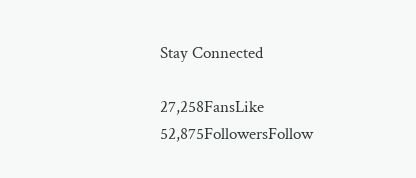Stay Connected

27,258FansLike
52,875FollowersFollow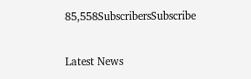85,558SubscribersSubscribe

Latest News